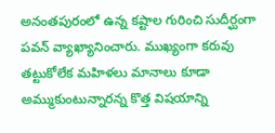అనంతపురంలో ఉన్న కష్టాల గురించి సుదీర్ఘంగా పవన్ వ్యాఖ్యానించారు. ముఖ్యంగా కరువు తట్టుకోలేక మహిళలు మానాలు కూడా అమ్ముకుంటున్నారన్న కొత్త విషయాన్ని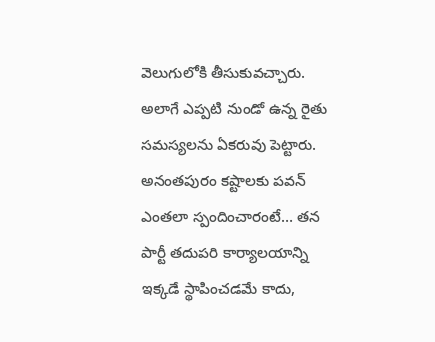వెలుగులోకి తీసుకువచ్చారు. అలాగే ఎప్పటి నుండో ఉన్న రైతు సమస్యలను ఏకరువు పెట్టారు. అనంతపురం కష్టాలకు పవన్ ఎంతలా స్పందించారంటే… తన పార్టీ తదుపరి కార్యాలయాన్ని ఇక్కడే స్థాపించడమే కాదు,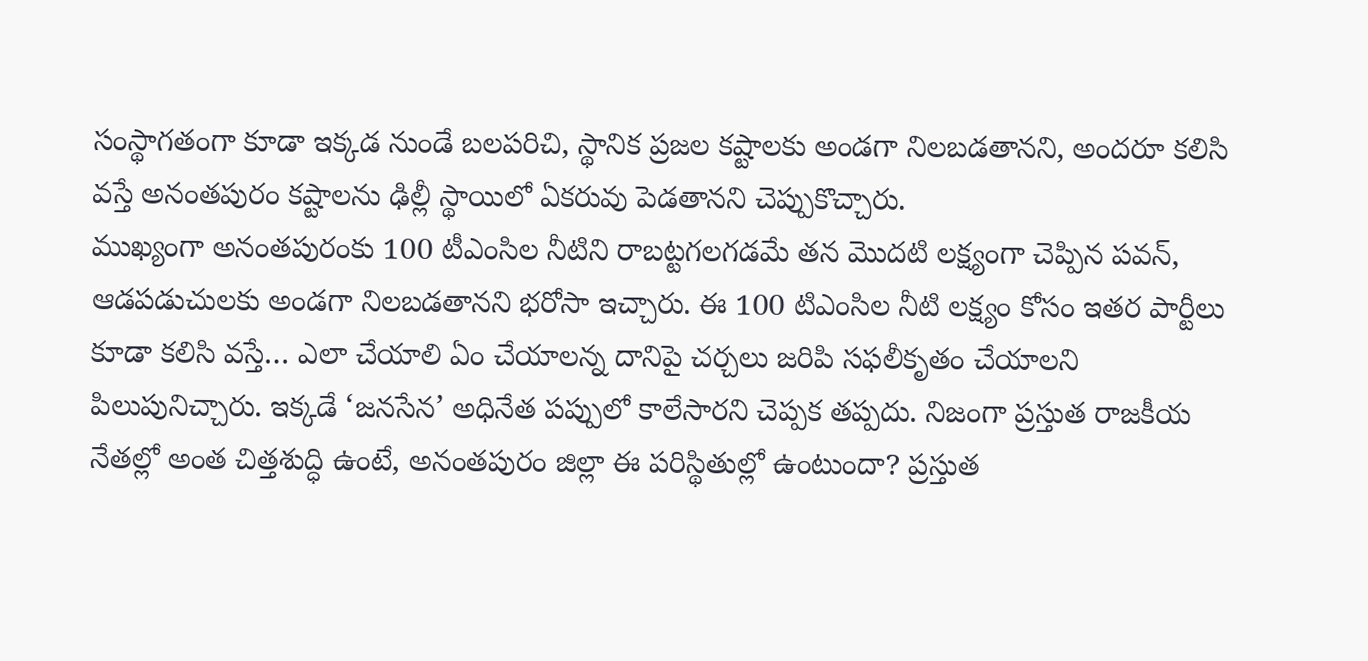సంస్థాగతంగా కూడా ఇక్కడ నుండే బలపరిచి, స్థానిక ప్రజల కష్టాలకు అండగా నిలబడతానని, అందరూ కలిసి వస్తే అనంతపురం కష్టాలను ఢిల్లీ స్థాయిలో ఏకరువు పెడతానని చెప్పుకొచ్చారు.
ముఖ్యంగా అనంతపురంకు 100 టీఎంసిల నీటిని రాబట్టగలగడమే తన మొదటి లక్ష్యంగా చెప్పిన పవన్, ఆడపడుచులకు అండగా నిలబడతానని భరోసా ఇచ్చారు. ఈ 100 టిఎంసిల నీటి లక్ష్యం కోసం ఇతర పార్టీలు కూడా కలిసి వస్తే… ఎలా చేయాలి ఏం చేయాలన్న దానిపై చర్చలు జరిపి సఫలీకృతం చేయాలని పిలుపునిచ్చారు. ఇక్కడే ‘జనసేన’ అధినేత పప్పులో కాలేసారని చెప్పక తప్పదు. నిజంగా ప్రస్తుత రాజకీయ నేతల్లో అంత చిత్తశుద్ధి ఉంటే, అనంతపురం జిల్లా ఈ పరిస్థితుల్లో ఉంటుందా? ప్రస్తుత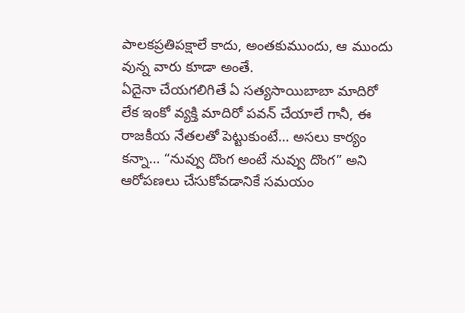పాలకప్రతిపక్షాలే కాదు, అంతకుముందు, ఆ ముందు వున్న వారు కూడా అంతే.
ఏదైనా చేయగలిగితే ఏ సత్యసాయిబాబా మాదిరో లేక ఇంకో వ్యక్తి మాదిరో పవన్ చేయాలే గానీ, ఈ రాజకీయ నేతలతో పెట్టుకుంటే… అసలు కార్యం కన్నా… “నువ్వు దొంగ అంటే నువ్వు దొంగ” అని ఆరోపణలు చేసుకోవడానికే సమయం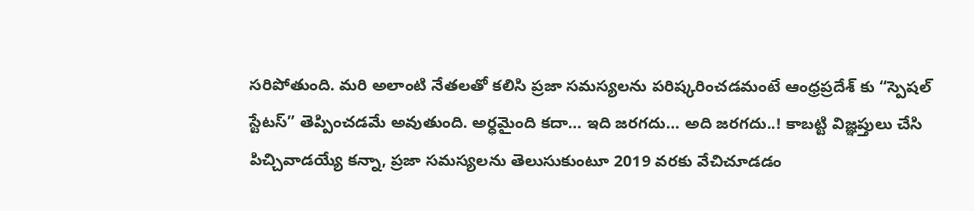సరిపోతుంది. మరి అలాంటి నేతలతో కలిసి ప్రజా సమస్యలను పరిష్కరించడమంటే ఆంధ్రప్రదేశ్ కు “స్పెషల్ స్టేటస్” తెప్పించడమే అవుతుంది. అర్ధమైంది కదా… ఇది జరగదు… అది జరగదు..! కాబట్టి విజ్ఞప్తులు చేసి పిచ్చివాడయ్యే కన్నా, ప్రజా సమస్యలను తెలుసుకుంటూ 2019 వరకు వేచిచూడడం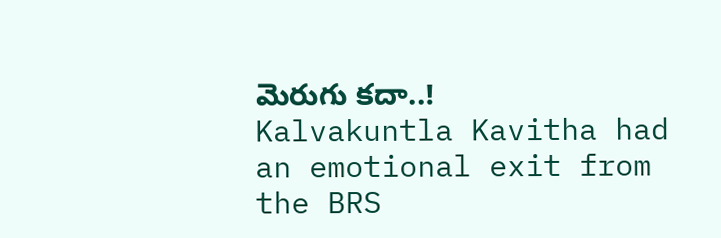మెరుగు కదా..!
Kalvakuntla Kavitha had an emotional exit from the BRS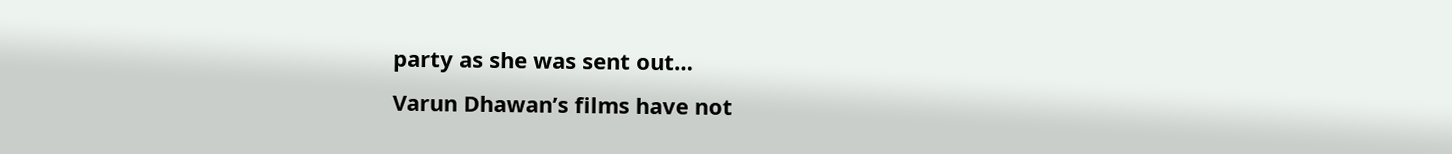party as she was sent out…
Varun Dhawan’s films have not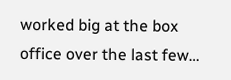worked big at the box office over the last few…